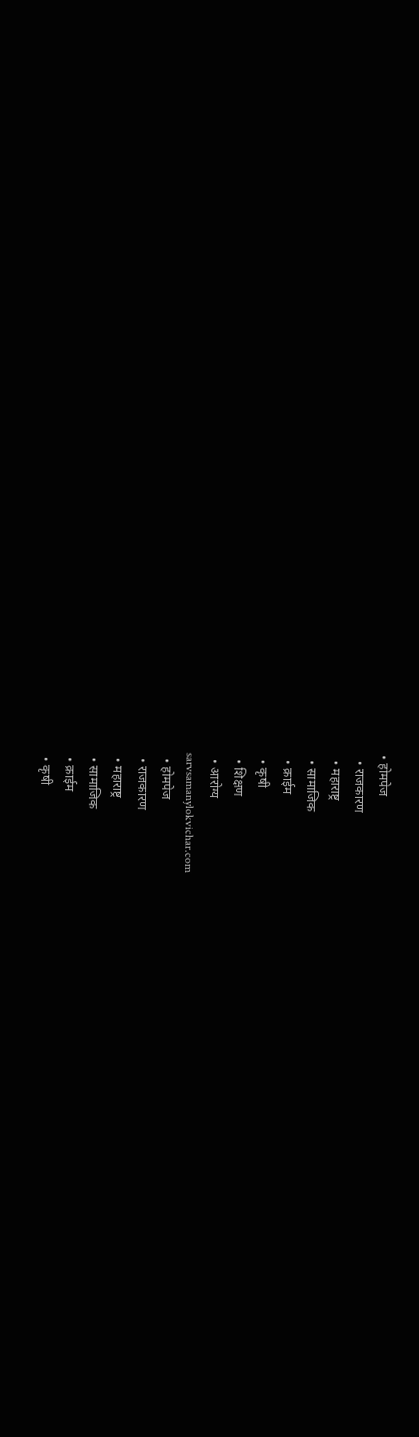• होमपेज
  • राजकारण
  • महाराष्ट्र
  • सामाजिक
  • क्राईम
  • कृषी
  • शिक्षण
  • आरोग्य
sarvsamanylokvichar.com
  • होमपेज
  • राजकारण
  • महाराष्ट्र
  • सामाजिक
  • क्राईम
  • कृषी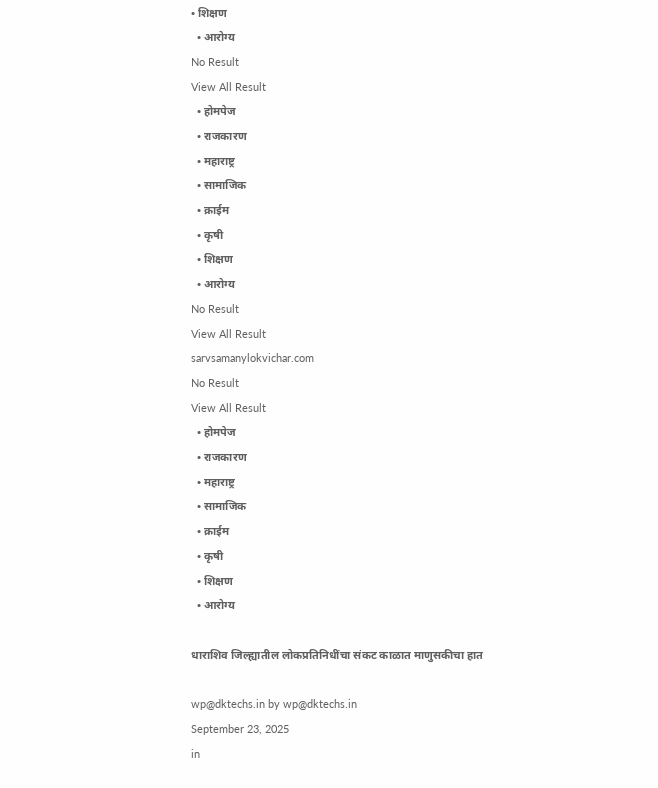• शिक्षण
  • आरोग्य
No Result
View All Result
  • होमपेज
  • राजकारण
  • महाराष्ट्र
  • सामाजिक
  • क्राईम
  • कृषी
  • शिक्षण
  • आरोग्य
No Result
View All Result
sarvsamanylokvichar.com
No Result
View All Result
  • होमपेज
  • राजकारण
  • महाराष्ट्र
  • सामाजिक
  • क्राईम
  • कृषी
  • शिक्षण
  • आरोग्य

धाराशिव जिल्ह्यातील लोकप्रतिनिधींचा संकट काळात माणुसकीचा हात

wp@dktechs.in by wp@dktechs.in
September 23, 2025
in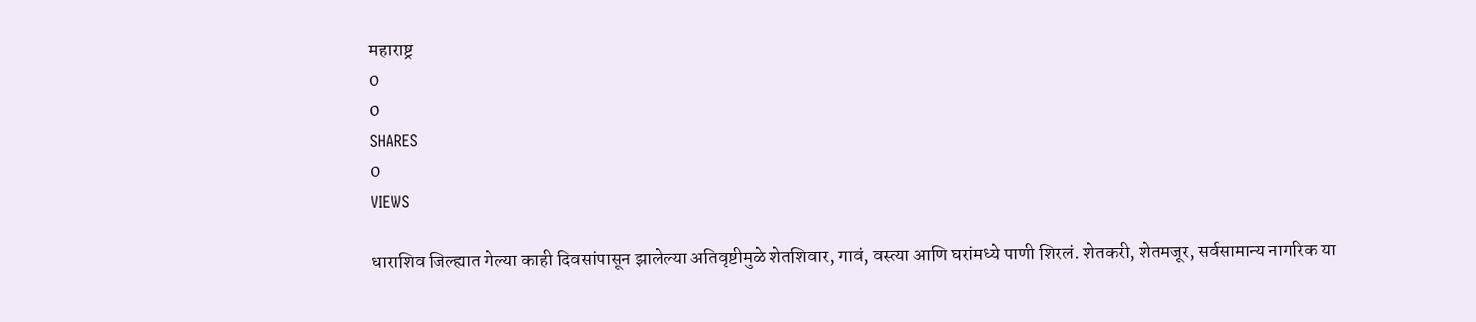महाराष्ट्र
0
0
SHARES
0
VIEWS

धाराशिव जिल्ह्यात गेल्या काही दिवसांपासून झालेल्या अतिवृष्टीमुळे शेतशिवार, गावं, वस्त्या आणि घरांमध्ये पाणी शिरलं. शेतकरी, शेतमजूर, सर्वसामान्य नागरिक या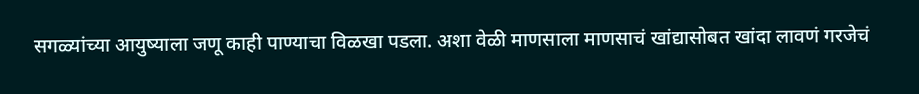सगळ्यांच्या आयुष्याला जणू काही पाण्याचा विळखा पडला. अशा वेळी माणसाला माणसाचं खांद्यासोबत खांदा लावणं गरजेचं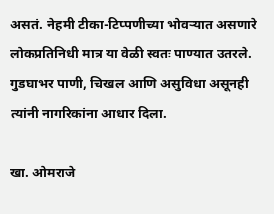असतं. नेहमी टीका-टिप्पणीच्या भोवऱ्यात असणारे लोकप्रतिनिधी मात्र या वेळी स्वतः पाण्यात उतरले. गुडघाभर पाणी, चिखल आणि असुविधा असूनही त्यांनी नागरिकांना आधार दिला.

खा. ओमराजे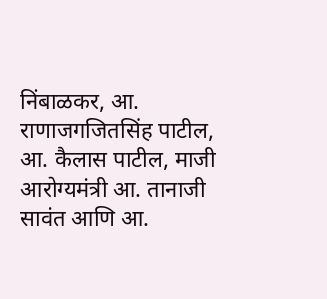निंबाळकर, आ. राणाजगजितसिंह पाटील, आ. कैलास पाटील, माजी आरोग्यमंत्री आ. तानाजी सावंत आणि आ.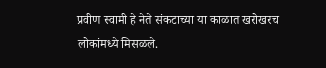प्रवीण स्वामी हे नेते संकटाच्या या काळात खरोखरच लोकांमध्ये मिसळले.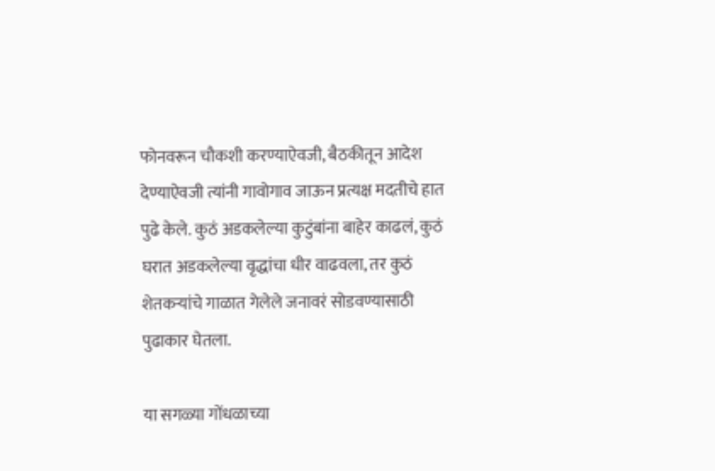फोनवरून चौकशी करण्याऐवजी, बैठकीतून आदेश देण्याऐवजी त्यांनी गावोगाव जाऊन प्रत्यक्ष मदतीचे हात पुढे केले. कुठं अडकलेल्या कुटुंबांना बाहेर काढलं, कुठं घरात अडकलेल्या वृद्धांचा धीर वाढवला, तर कुठं शेतकऱ्यांचे गाळात गेलेले जनावरं सोडवण्यासाठी पुढाकार घेतला.

या सगळ्या गोंधळाच्या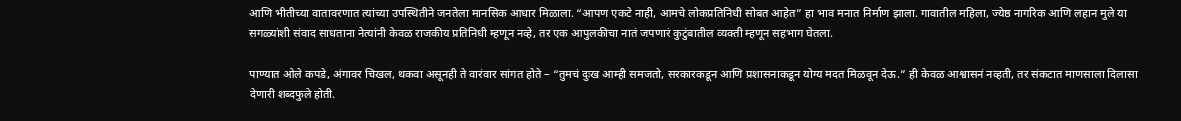आणि भीतीच्या वातावरणात त्यांच्या उपस्थितीने जनतेला मानसिक आधार मिळाला. “आपण एकटे नाही, आमचे लोकप्रतिनिधी सोबत आहेत” हा भाव मनात निर्माण झाला. गावातील महिला, ज्येष्ठ नागरिक आणि लहान मुले या सगळ्यांशी संवाद साधताना नेत्यांनी केवळ राजकीय प्रतिनिधी म्हणून नव्हे, तर एक आपुलकीचा नातं जपणारं कुटुंबातील व्यक्ती म्हणून सहभाग घेतला.

पाण्यात ओले कपडे, अंगावर चिखल, थकवा असूनही ते वारंवार सांगत होते – “तुमचं दुःख आम्ही समजतो, सरकारकडून आणि प्रशासनाकडून योग्य मदत मिळवून देऊ.” ही केवळ आश्वासनं नव्हती, तर संकटात माणसाला दिलासा देणारी शब्दफुले होती.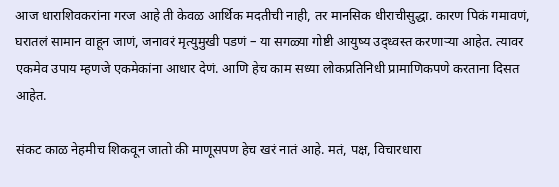आज धाराशिवकरांना गरज आहे ती केवळ आर्थिक मदतीची नाही, तर मानसिक धीराचीसुद्धा. कारण पिकं गमावणं, घरातलं सामान वाहून जाणं, जनावरं मृत्युमुखी पडणं – या सगळ्या गोष्टी आयुष्य उद्ध्वस्त करणाऱ्या आहेत. त्यावर एकमेव उपाय म्हणजे एकमेकांना आधार देणं. आणि हेच काम सध्या लोकप्रतिनिधी प्रामाणिकपणे करताना दिसत आहेत.

संकट काळ नेहमीच शिकवून जातो की माणूसपण हेच खरं नातं आहे. मतं, पक्ष, विचारधारा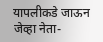यापलीकडे जाऊन जेव्हा नेता-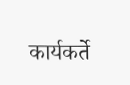कार्यकर्ते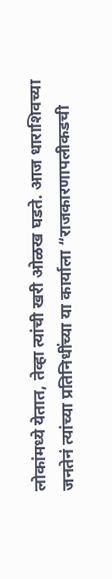लोकांमध्ये येतात, तेव्हा त्यांची खरी ओळख घडते. आज धाराशिवच्या जनतेनं त्यांच्या प्रतिनिधींच्या या कार्याला “राजकारणापलीकडची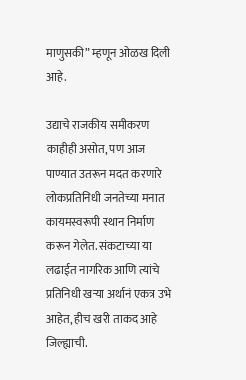माणुसकी” म्हणून ओळख दिली आहे.

उद्याचे राजकीय समीकरण काहीही असोत, पण आज पाण्यात उतरून मदत करणारे लोकप्रतिनिधी जनतेच्या मनात कायमस्वरूपी स्थान निर्माण करून गेलेत. संकटाच्या या लढाईत नागरिक आणि त्यांचे प्रतिनिधी खऱ्या अर्थानं एकत्र उभे आहेत, हीच खरी ताकद आहे जिल्ह्याची.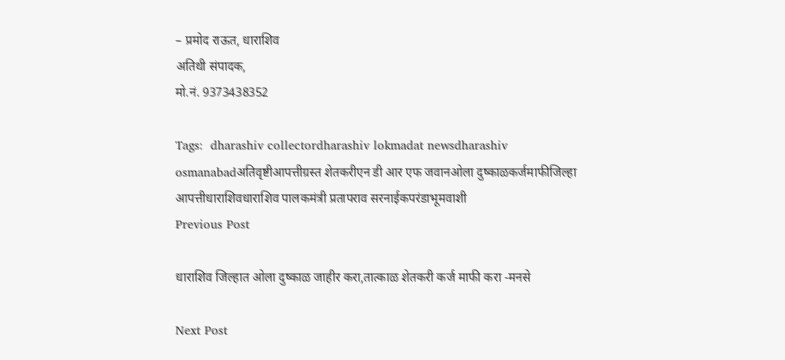– प्रमोद राऊत, धाराशिव
अतिथी संपादक,
मो.नं. 9373438352

Tags:  dharashiv collectordharashiv lokmadat newsdharashiv osmanabadअतिवृष्टीआपत्तीग्रस्त शेतकरीएन डी आर एफ जवानओला दुष्काळकर्जमाफीजिल्हा आपत्तीधाराशिवधाराशिव पालकमंत्री प्रतापराव सरनाईकपरंडाभूमवाशी
Previous Post

धाराशिव जिल्हात ओला दुष्काळ जाहीर करा,तात्काळ शेतकरी कर्ज माफी करा -मनसे

Next Post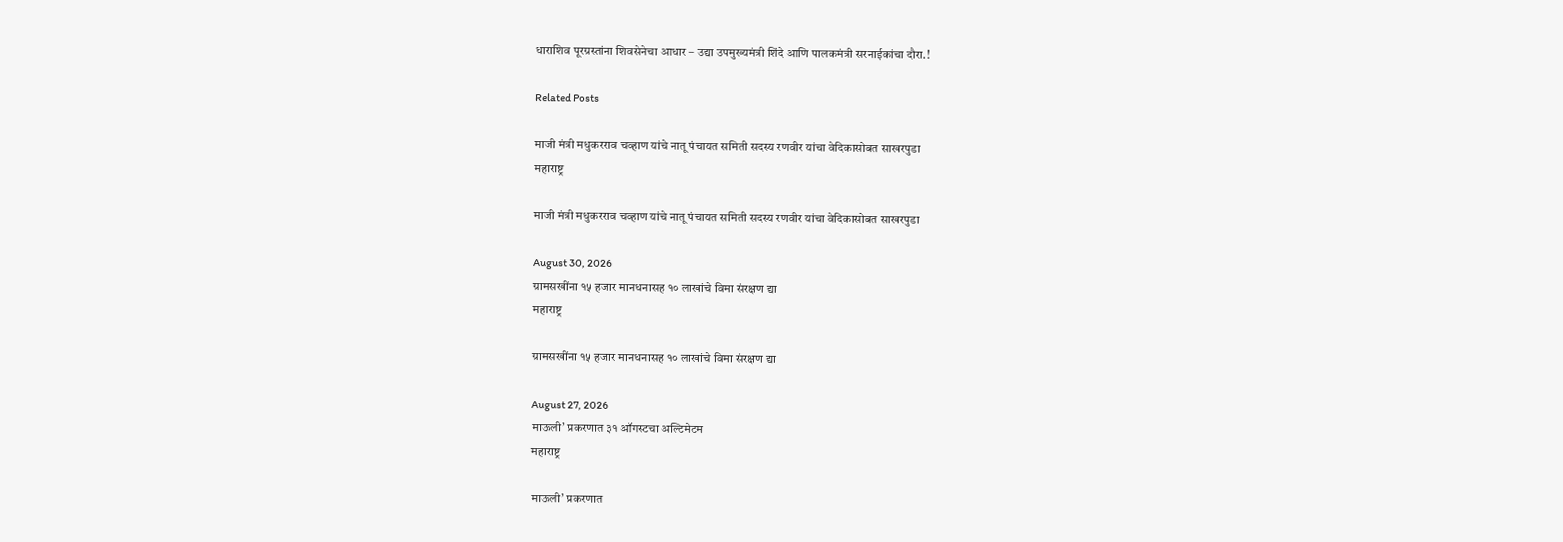धाराशिव पूरग्रस्तांना शिवसेनेचा आधार – उद्या उपमुख्यमंत्री शिंदे आणि पालकमंत्री सरनाईकांचा दौरा.!

Related Posts

माजी मंत्री मधुकरराव चव्हाण यांचे नातू पंचायत समिती सदस्य रणवीर यांचा वेदिकासोबत साखरपुडा
महाराष्ट्र

माजी मंत्री मधुकरराव चव्हाण यांचे नातू पंचायत समिती सदस्य रणवीर यांचा वेदिकासोबत साखरपुडा

August 30, 2026
ग्रामसखींना १५ हजार मानधनासह १० लाखांचे विमा संरक्षण द्या
महाराष्ट्र

ग्रामसखींना १५ हजार मानधनासह १० लाखांचे विमा संरक्षण द्या

August 27, 2026
माऊली’ प्रकरणात ३१ ऑगस्टचा अल्टिमेटम
महाराष्ट्र

माऊली’ प्रकरणात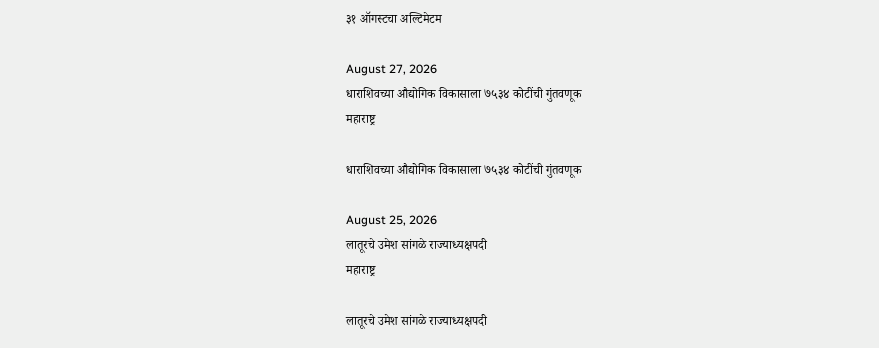३१ ऑगस्टचा अल्टिमेटम

August 27, 2026
धाराशिवच्या औद्योगिक विकासाला ७५३४ कोटींची गुंतवणूक
महाराष्ट्र

धाराशिवच्या औद्योगिक विकासाला ७५३४ कोटींची गुंतवणूक

August 25, 2026
लातूरचे उमेश सांगळे राज्याध्यक्षपदी
महाराष्ट्र

लातूरचे उमेश सांगळे राज्याध्यक्षपदी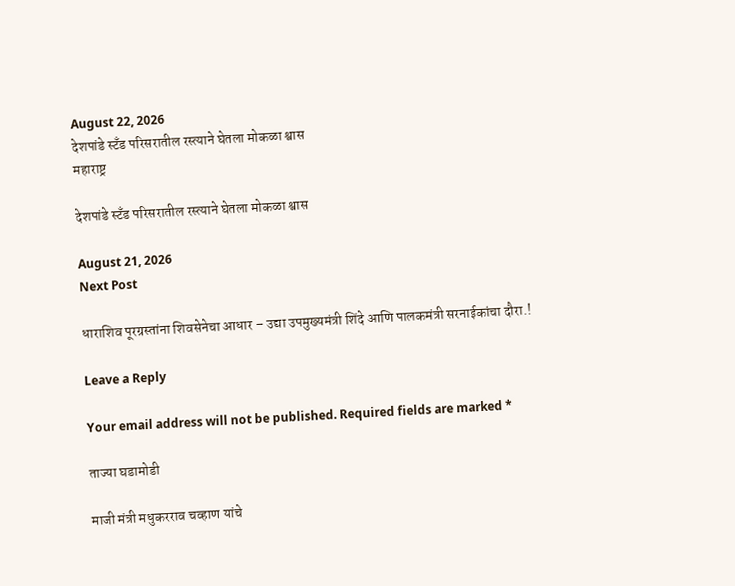August 22, 2026
देशपांडे स्टँड परिसरातील रस्त्याने घेतला मोकळा श्वास
महाराष्ट्र

देशपांडे स्टँड परिसरातील रस्त्याने घेतला मोकळा श्वास

August 21, 2026
Next Post

धाराशिव पूरग्रस्तांना शिवसेनेचा आधार – उद्या उपमुख्यमंत्री शिंदे आणि पालकमंत्री सरनाईकांचा दौरा.!

Leave a Reply

Your email address will not be published. Required fields are marked *

ताज्या घडामोडी

माजी मंत्री मधुकरराव चव्हाण यांचे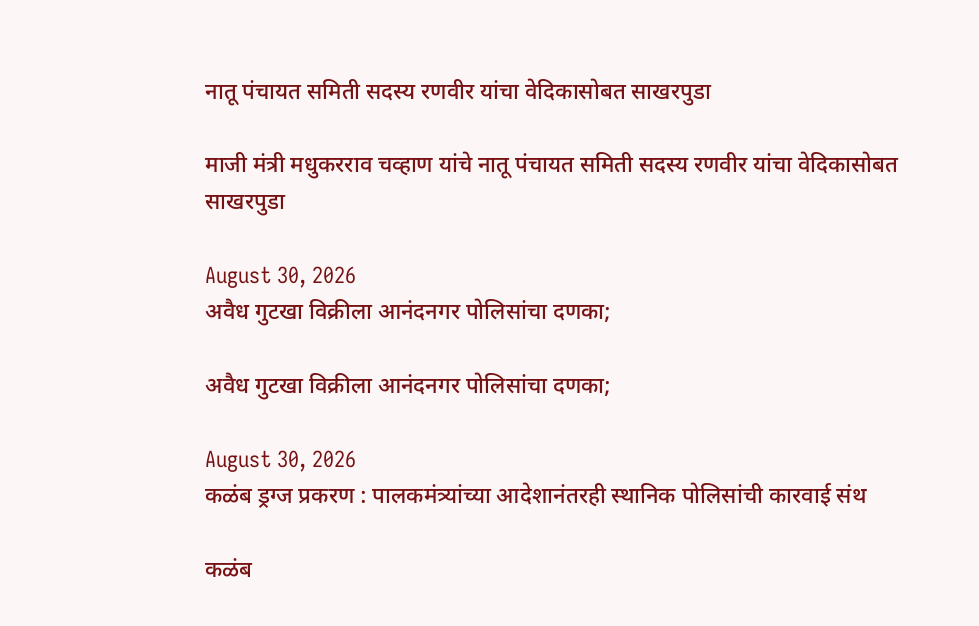नातू पंचायत समिती सदस्य रणवीर यांचा वेदिकासोबत साखरपुडा

माजी मंत्री मधुकरराव चव्हाण यांचे नातू पंचायत समिती सदस्य रणवीर यांचा वेदिकासोबत साखरपुडा

August 30, 2026
अवैध गुटखा विक्रीला आनंदनगर पोलिसांचा दणका;

अवैध गुटखा विक्रीला आनंदनगर पोलिसांचा दणका;

August 30, 2026
कळंब ड्रग्ज प्रकरण : पालकमंत्र्यांच्या आदेशानंतरही स्थानिक पोलिसांची कारवाई संथ

कळंब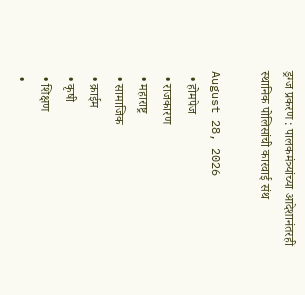ड्रग्ज प्रकरण : पालकमंत्र्यांच्या आदेशानंतरही स्थानिक पोलिसांची कारवाई संथ

August 28, 2026
  • होमपेज
  • राजकारण
  • महाराष्ट्र
  • सामाजिक
  • क्राईम
  • कृषी
  • शिक्षण
  •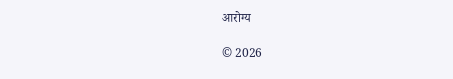आरोग्य

© 2026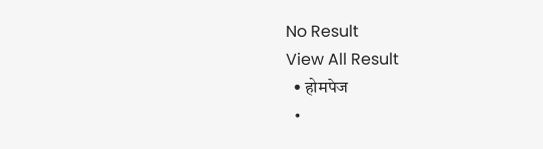No Result
View All Result
  • होमपेज
  •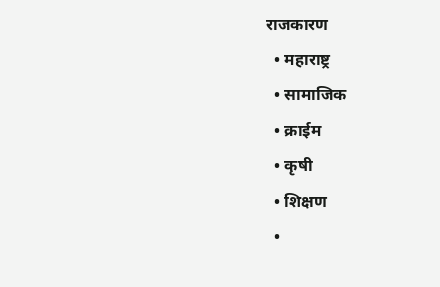राजकारण
  • महाराष्ट्र
  • सामाजिक
  • क्राईम
  • कृषी
  • शिक्षण
  •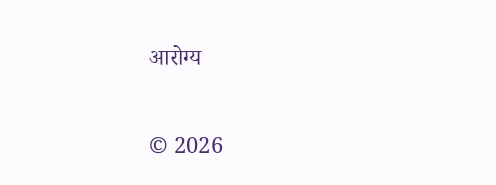आरोग्य

© 2026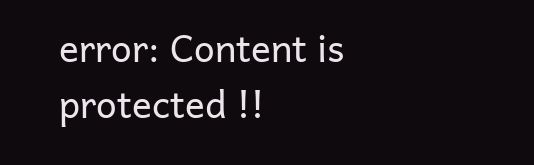error: Content is protected !!